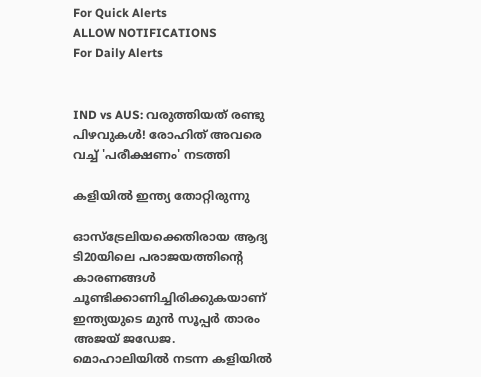For Quick Alerts
ALLOW NOTIFICATIONS
For Daily Alerts


IND vs AUS: വരുത്തിയത് രണ്ടു പിഴവുകള്‍! രോഹിത് അവരെ വച്ച് 'പരീക്ഷണം' നടത്തി

കളിയില്‍ ഇന്ത്യ തോറ്റിരുന്നു

ഓസ്‌ട്രേലിയക്കെതിരായ ആദ്യ ടി20യിലെ പരാജയത്തിന്റെ കാരണങ്ങള്‍ ചൂണ്ടിക്കാണിച്ചിരിക്കുകയാണ് ഇന്ത്യയുടെ മുന്‍ സൂപ്പര്‍ താരം അജയ് ജഡേജ. മൊഹാലിയില്‍ നടന്ന കളിയില്‍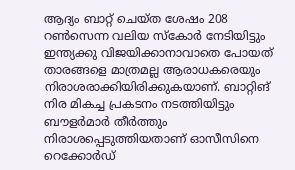ആദ്യം ബാറ്റ് ചെയ്ത ശേഷം 208 റണ്‍സെന്ന വലിയ സ്‌കോര്‍ നേടിയിട്ടും ഇന്ത്യക്കു വിജയിക്കാനാവാതെ പോയത് താരങ്ങളെ മാത്രമല്ല ആരാധകരെയും നിരാശരാക്കിയിരിക്കുകയാണ്. ബാറ്റിങ് നിര മികച്ച പ്രകടനം നടത്തിയിട്ടും ബൗളര്‍മാര്‍ തീര്‍ത്തും നിരാശപ്പെടുത്തിയതാണ് ഓസീസിനെ റെക്കോര്‍ഡ്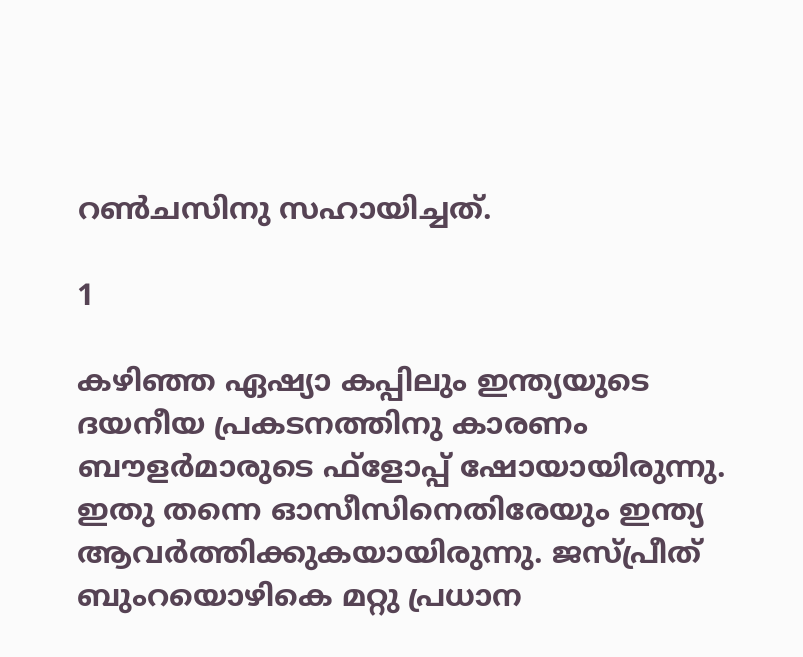റണ്‍ചസിനു സഹായിച്ചത്.

1

കഴിഞ്ഞ ഏഷ്യാ കപ്പിലും ഇന്ത്യയുടെ ദയനീയ പ്രകടനത്തിനു കാരണം ബൗളര്‍മാരുടെ ഫ്‌ളോപ്പ് ഷോയായിരുന്നു. ഇതു തന്നെ ഓസീസിനെതിരേയും ഇന്ത്യ ആവര്‍ത്തിക്കുകയായിരുന്നു. ജസ്പ്രീത് ബുംറയൊഴികെ മറ്റു പ്രധാന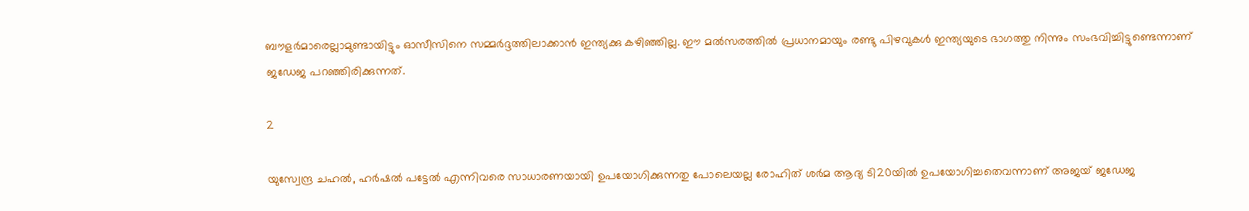ബൗളര്‍മാരെല്ലാമുണ്ടായിട്ടും ഓസീസിനെ സമ്മര്‍ദ്ദത്തിലാക്കാന്‍ ഇന്ത്യക്കു കഴിഞ്ഞില്ല. ഈ മല്‍സരത്തില്‍ പ്രധാനമായും രണ്ടു പിഴവുകള്‍ ഇന്ത്യയുടെ ഭാഗത്തു നിന്നും സംഭവിച്ചിട്ടുണ്ടെന്നാണ് ജഡേജ പറഞ്ഞിരിക്കുന്നത്.

2

യുസ്വേന്ദ്ര ചഹല്‍, ഹര്‍ഷല്‍ പട്ടേല്‍ എന്നിവരെ സാധാരണയായി ഉപയോഗിക്കുന്നതു പോലെയല്ല രോഹിത് ശര്‍മ ആദ്യ ടി20യില്‍ ഉപയോഗിച്ചതെവന്നാണ് അജയ് ജഡേജ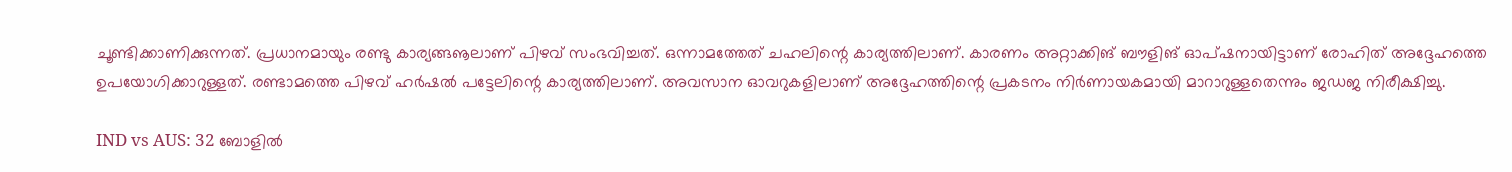ചൂണ്ടിക്കാണിക്കുന്നത്. പ്രധാനമായും രണ്ടു കാര്യങ്ങൡലാണ് പിഴവ് സംഭവിച്ചത്. ഒന്നാമത്തേത് ചഹലിന്റെ കാര്യത്തിലാണ്. കാരണം അറ്റാക്കിങ് ബൗളിങ് ഓപ്ഷനായിട്ടാണ് രോഹിത് അദ്ദേഹത്തെ ഉപയോഗിക്കാറുള്ളത്. രണ്ടാമത്തെ പിഴവ് ഹര്‍ഷല്‍ പട്ടേലിന്റെ കാര്യത്തിലാണ്. അവസാന ഓവറുകളിലാണ് അദ്ദേഹത്തിന്റെ പ്രകടനം നിര്‍ണായകമായി മാറാറുള്ളതെന്നും ജഡജ നിരീക്ഷിച്ചു.

IND vs AUS: 32 ബോളില്‍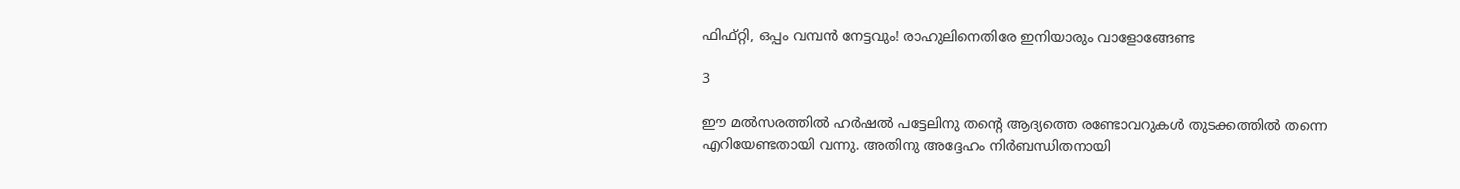ഫിഫ്റ്റി, ഒപ്പം വമ്പന്‍ നേട്ടവും! രാഹുലിനെതിരേ ഇനിയാരും വാളോങ്ങേണ്ട

3

ഈ മല്‍സരത്തില്‍ ഹര്‍ഷല്‍ പട്ടേലിനു തന്റെ ആദ്യത്തെ രണ്ടോവറുകള്‍ തുടക്കത്തില്‍ തന്നെ എറിയേണ്ടതായി വന്നു. അതിനു അദ്ദേഹം നിര്‍ബന്ധിതനായി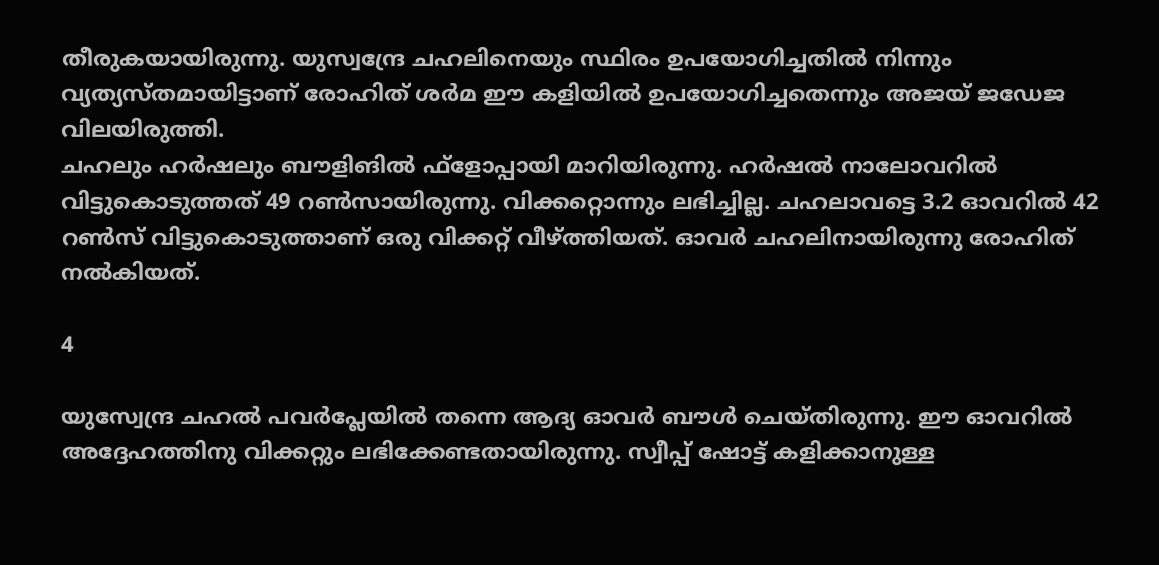തീരുകയായിരുന്നു. യുസ്വന്ദ്രേ ചഹലിനെയും സ്ഥിരം ഉപയോഗിച്ചതില്‍ നിന്നും വ്യത്യസ്തമായിട്ടാണ് രോഹിത് ശര്‍മ ഈ കളിയില്‍ ഉപയോഗിച്ചതെന്നും അജയ് ജഡേജ വിലയിരുത്തി.
ചഹലും ഹര്‍ഷലും ബൗളിങില്‍ ഫ്‌ളോപ്പായി മാറിയിരുന്നു. ഹര്‍ഷല്‍ നാലോവറില്‍ വിട്ടുകൊടുത്തത് 49 റണ്‍സായിരുന്നു. വിക്കറ്റൊന്നും ലഭിച്ചില്ല. ചഹലാവട്ടെ 3.2 ഓവറില്‍ 42 റണ്‍സ് വിട്ടുകൊടുത്താണ് ഒരു വിക്കറ്റ് വീഴ്ത്തിയത്. ഓവര്‍ ചഹലിനായിരുന്നു രോഹിത് നല്‍കിയത്.

4

യുസ്വേന്ദ്ര ചഹല്‍ പവര്‍പ്ലേയില്‍ തന്നെ ആദ്യ ഓവര്‍ ബൗള്‍ ചെയ്തിരുന്നു. ഈ ഓവറില്‍ അദ്ദേഹത്തിനു വിക്കറ്റും ലഭിക്കേണ്ടതായിരുന്നു. സ്വീപ്പ് ഷോട്ട് കളിക്കാനുള്ള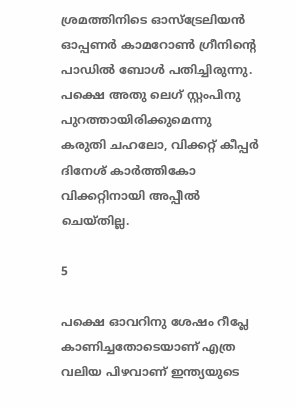ശ്രമത്തിനിടെ ഓസ്‌ട്രേലിയന്‍ ഓപ്പണര്‍ കാമറോണ്‍ ഗ്രീനിന്റെ പാഡില്‍ ബോള്‍ പതിച്ചിരുന്നു. പക്ഷെ അതു ലെഗ് സ്റ്റംപിനു പുറത്തായിരിക്കുമെന്നു കരുതി ചഹലോ, വിക്കറ്റ് കീപ്പര്‍ ദിനേശ് കാര്‍ത്തികോ വിക്കറ്റിനായി അപ്പീല്‍ ചെയ്തില്ല.

5

പക്ഷെ ഓവറിനു ശേഷം റീപ്ലേ കാണിച്ചതോടെയാണ് എത്ര വലിയ പിഴവാണ് ഇന്ത്യയുടെ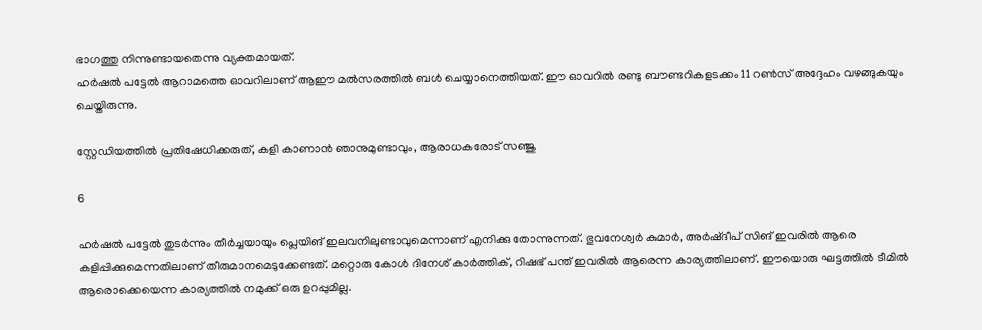ഭാഗത്തു നിന്നുണ്ടായതെന്നു വ്യക്തമായത്.
ഹര്‍ഷല്‍ പട്ടേല്‍ ആറാമത്തെ ഓവറിലാണ് ആഈ മല്‍സരത്തില്‍ ബള്‍ ചെയ്യാനെത്തിയത്. ഈ ഓവറില്‍ രണ്ടു ബൗണ്ടറികളടക്കം 11 റണ്‍സ് അദ്ദേഹം വഴങ്ങുകയും ചെയ്തിരുന്നു.

സ്റ്റേഡിയത്തില്‍ പ്രതിഷേധിക്കരുത്, കളി കാണാന്‍ ഞാനുമുണ്ടാവും, ആരാധകരോട് സഞ്ജു

6

ഹര്‍ഷല്‍ പട്ടേല്‍ തുടര്‍ന്നും തീര്‍ച്ചയായും പ്ലെയിങ് ഇലവനിലുണ്ടാവുമെന്നാണ് എനിക്കു തോന്നുന്നത്. ഭുവനേശ്വര്‍ കുമാര്‍, അര്‍ഷ്ദീപ് സിങ് ഇവരില്‍ ആരെ കളിപ്പിക്കുമെന്നതിലാണ് തീരുമാനമെടുക്കേണ്ടത്. മറ്റൊരു കോള്‍ ദിനേശ് കാര്‍ത്തിക്, റിഷഭ് പന്ത് ഇവരില്‍ ആരെന്ന കാര്യത്തിലാണ്. ഈയൊരു ഘട്ടത്തില്‍ ടീമില്‍ ആരൊക്കെയെന്ന കാര്യത്തില്‍ നമുക്ക് ഒരു ഉറപ്പുമില്ല.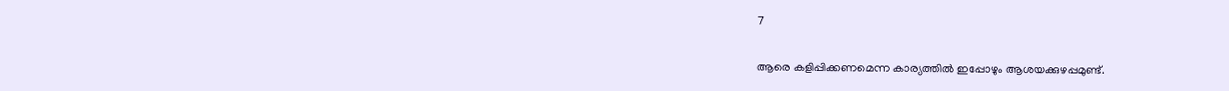7

ആരെ കളിപ്പിക്കണമെന്ന കാര്യത്തില്‍ ഇപ്പോഴും ആശയക്കുഴപ്പമുണ്ട്.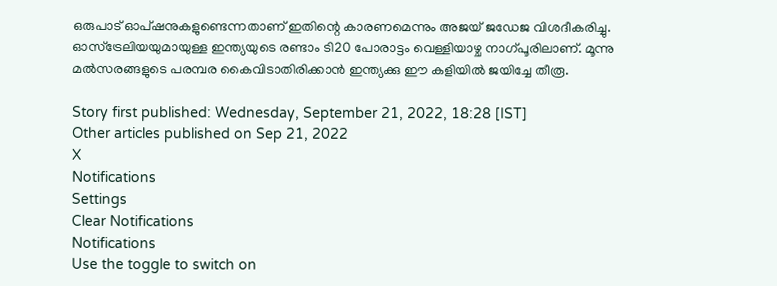ഒരുപാട് ഓപ്ഷനുകളുണ്ടെന്നതാണ് ഇതിന്റെ കാരണമെന്നും അജയ് ജഡേജ വിശദീകരിച്ചു.
ഓസ്‌ട്രേലിയയുമായുള്ള ഇന്ത്യയുടെ രണ്ടാം ടി20 പോരാട്ടം വെള്ളിയാഴ്ച നാഗ്പൂരിലാണ്. മൂന്നു മല്‍സരങ്ങളുടെ പരമ്പര കൈവിടാതിരിക്കാന്‍ ഇന്ത്യക്കു ഈ കളിയില്‍ ജയിച്ചേ തീരൂ.

Story first published: Wednesday, September 21, 2022, 18:28 [IST]
Other articles published on Sep 21, 2022
X
Notifications
Settings
Clear Notifications
Notifications
Use the toggle to switch on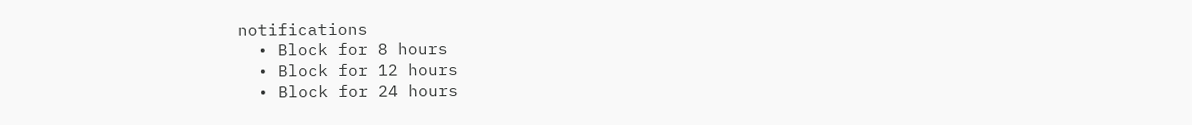notifications
  • Block for 8 hours
  • Block for 12 hours
  • Block for 24 hours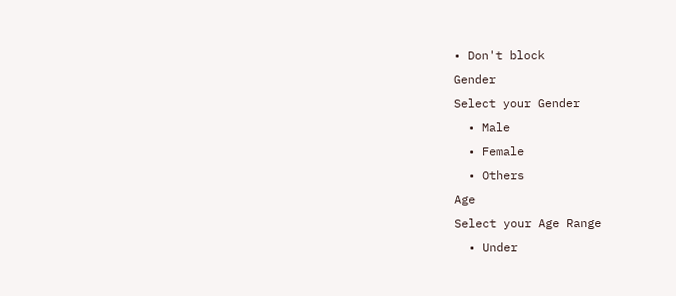• Don't block
Gender
Select your Gender
  • Male
  • Female
  • Others
Age
Select your Age Range
  • Under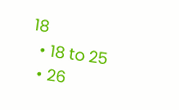18
  • 18 to 25
  • 26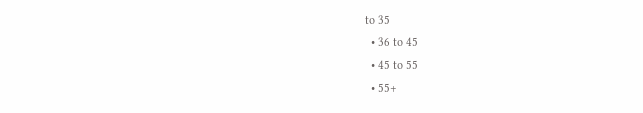to 35
  • 36 to 45
  • 45 to 55
  • 55+